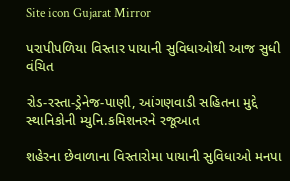Site icon Gujarat Mirror

પરાપીપળિયા વિસ્તાર પાયાની સુવિધાઓથી આજ સુધી વંચિત

રોડ-રસ્તા-ડ્રેનેજ-પાણી, આંગણવાડી સહિતના મુદ્દે સ્થાનિકોની મ્યુનિ.કમિશનરને રજૂઆત

શહેરના છેવાળાના વિસ્તારોમા પાયાની સુવિધાઓ મનપા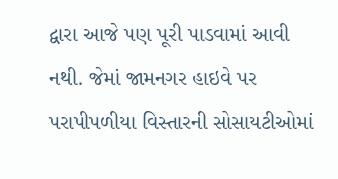દ્વારા આજે પણ પૂરી પાડવામાં આવી નથી. જેમાં જામનગર હાઇવે પર પરાપીપળીયા વિસ્તારની સોસાયટીઓમાં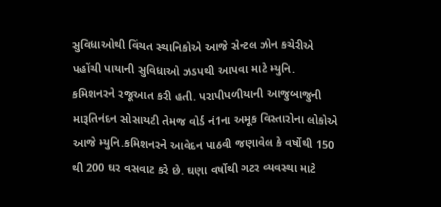સુવિધાઓથી વિંચત સ્થાનિકોએ આજે સેન્ટલ ઝોન કચેરીએ પહોંચી પાયાની સુવિધાઓ ઝડપથી આપવા માટે મ્યુનિ. કમિશનરને રજૂઆત કરી હતી. પરાપીપળીયાની આજુબાજુની મારૂતિનંદન સોસાયટી તેમજ વોર્ડ નં1ના અમૂક વિસ્તારોના લોકોએ આજે મ્યુનિ.કમિશનરને આવેદન પાઠવી જણાવેલ કે વર્ષોથી 150 થી 200 ઘર વસવાટ કરે છે. ઘણા વર્ષોથી ગટર વ્યવસ્થા માટે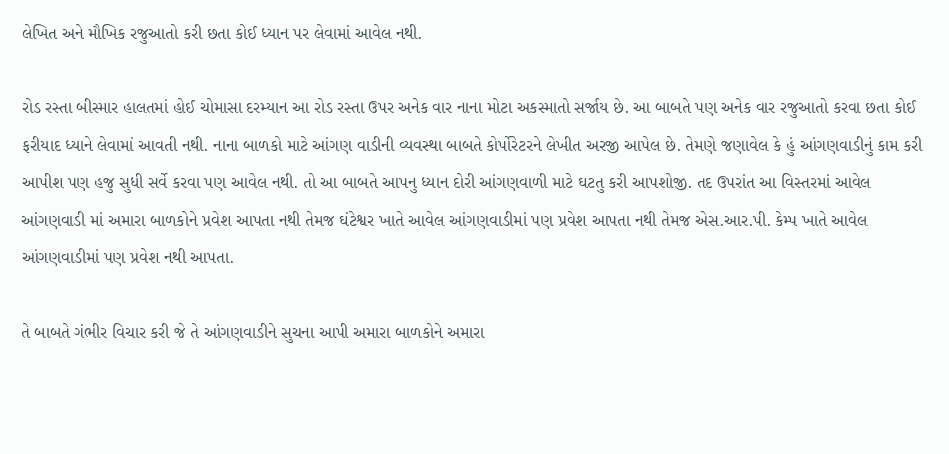લેખિત અને મૌખિક રજુઆતો કરી છતા કોઈ ધ્યાન પર લેવામાં આવેલ નથી.

રોડ રસ્તા બીસ્માર હાલતમાં હોઈ ચોમાસા દરમ્યાન આ રોડ રસ્તા ઉપર અનેક વાર નાના મોટા અકસ્માતો સર્જાય છે. આ બાબતે પણ અનેક વાર રજુઆતો કરવા છતા કોઈ ફરીયાદ ધ્યાને લેવામાં આવતી નથી. નાના બાળકો માટે આંગણ વાડીની વ્યવસ્થા બાબતે કોર્પોરેટરને લેખીત અરજી આપેલ છે. તેમણે જણાવેલ કે હું આંગણવાડીનું કામ કરી આપીશ પણ હજુ સુધી સર્વે કરવા પણ આવેલ નથી. તો આ બાબતે આપનુ ધ્યાન દોરી આંગણવાળી માટે ઘટતુ કરી આપશોજી. તદ ઉપરાંત આ વિસ્તરમાં આવેલ આંગણવાડી માં અમારા બાળકોને પ્રવેશ આપતા નથી તેમજ ઘંટેશ્વર ખાતે આવેલ આંગણવાડીમાં પણ પ્રવેશ આપતા નથી તેમજ એસ.આર.પી. કેમ્પ ખાતે આવેલ આંગણવાડીમાં પણ પ્રવેશ નથી આપતા.

તે બાબતે ગંભીર વિચાર કરી જે તે આંગણવાડીને સુચના આપી અમારા બાળકોને અમારા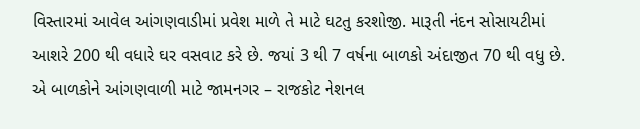વિસ્તારમાં આવેલ આંગણવાડીમાં પ્રવેશ માળે તે માટે ઘટતુ કરશોજી. મારૂતી નંદન સોસાયટીમાં આશરે 200 થી વધારે ઘર વસવાટ કરે છે. જયાં 3 થી 7 વર્ષના બાળકો અંદાજીત 70 થી વધુ છે. એ બાળકોને આંગણવાળી માટે જામનગર – રાજકોટ નેશનલ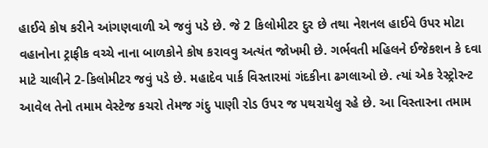હાઈવે કોષ કરીને આંગણવાળી એ જવું પડે છે. જે 2 કિલોમીટર દુર છે તથા નેશનલ હાઈવે ઉપર મોટા વહાનોના ટ્રાફીક વચ્ચે નાના બાળકોને કોષ કરાવવુ અત્યંત જોખમી છે. ગર્ભવતી મહિલને ઈજેકશન કે દવા માટે ચાલીને 2-કિલોમીટર જવું પડે છે. મહાદેવ પાર્ક વિસ્તારમાં ગંદકીના ઢગલાઓ છે. ત્યાં એક રેસ્ટ્રોરન્ટ આવેલ તેનો તમામ વેસ્ટેજ કચરો તેમજ ગંદુ પાણી રોડ ઉપર જ પથરાયેલુ રહે છે. આ વિસ્તારના તમામ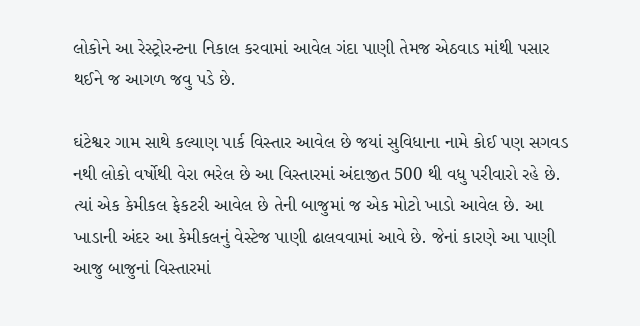લોકોને આ રેસ્ટ્રોરન્ટના નિકાલ કરવામાં આવેલ ગંદા પાણી તેમજ એઠવાડ માંથી પસાર થઈને જ આગળ જવુ પડે છે.

ઘંટેશ્વર ગામ સાથે કલ્યાણ પાર્ક વિસ્તાર આવેલ છે જયાં સુવિધાના નામે કોઈ પણ સગવડ નથી લોકો વર્ષોથી વેરા ભરેલ છે આ વિસ્તારમાં અંદાજીત 500 થી વધુ પરીવારો રહે છે. ત્યાં એક કેમીકલ ફેકટરી આવેલ છે તેની બાજુમાં જ એક મોટો ખાડો આવેલ છે. આ ખાડાની અંદર આ કેમીકલનું વેસ્ટેજ પાણી ઢાલવવામાં આવે છે. જેનાં કારણે આ પાણી આજુ બાજુનાં વિસ્તારમાં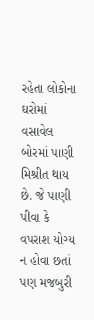રહેતા લોકોના ઘરોમાં વસાવેલ બોરમાં પાણી મિશ્રીત થાય છે. જે પાણી પીવા કે વપરાશ યોગ્ય ન હોવા છતાં પણ મજબુરી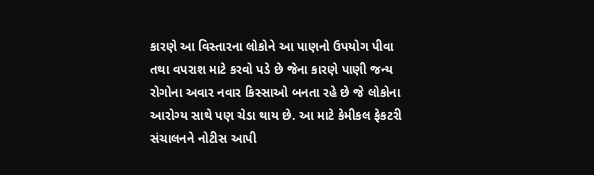કારણે આ વિસ્તારના લોકોને આ પાણનો ઉપયોગ પીવા તથા વપરાશ માટે કરવો પડે છે જેના કારણે પાણી જન્ય રોગોના અવાર નવાર કિસ્સાઓ બનતા રહે છે જે લોકોના આરોગ્ય સાથે પણ ચેડા થાય છે. આ માટે કેમીકલ ફેકટરી સંચાલનને નોટીસ આપી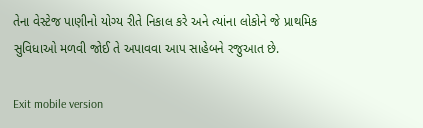તેના વેસ્ટેજ પાણીનો યોગ્ય રીતે નિકાલ કરે અને ત્યાંના લોકોને જે પ્રાથમિક સુવિધાઓ મળવી જોઈ તે અપાવવા આપ સાહેબને રજુઆત છે.

Exit mobile version